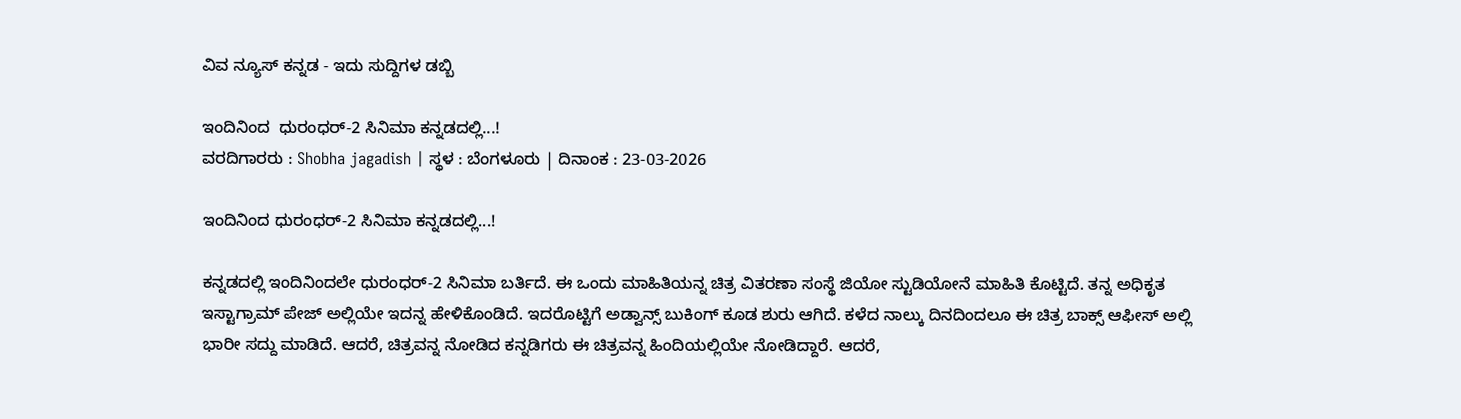ವಿವ ನ್ಯೂಸ್ ಕನ್ನಡ - ಇದು ಸುದ್ದಿಗಳ ಡಬ್ಬಿ

ಇಂದಿನಿಂದ  ಧುರಂಧರ್-2 ಸಿನಿಮಾ ಕನ್ನಡದಲ್ಲಿ...!
ವರದಿಗಾರರು : Shobha jagadish | ಸ್ಥಳ : ಬೆಂಗಳೂರು | ದಿನಾಂಕ : 23-03-2026

ಇಂದಿನಿಂದ ಧುರಂಧರ್-2 ಸಿನಿಮಾ ಕನ್ನಡದಲ್ಲಿ...!

ಕನ್ನಡದಲ್ಲಿ ಇಂದಿನಿಂದಲೇ ಧುರಂಧರ್-2 ಸಿನಿಮಾ ಬರ್ತಿದೆ. ಈ ಒಂದು ಮಾಹಿತಿಯನ್ನ ಚಿತ್ರ ವಿತರಣಾ ಸಂಸ್ಥೆ ಜಿಯೋ ಸ್ಟುಡಿಯೋನೆ ಮಾಹಿತಿ ಕೊಟ್ಟಿದೆ. ತನ್ನ ಅಧಿಕೃತ ಇಸ್ಟಾಗ್ರಾಮ್ ಪೇಜ್ ಅಲ್ಲಿಯೇ ಇದನ್ನ ಹೇಳಿಕೊಂಡಿದೆ. ಇದರೊಟ್ಟಿಗೆ ಅಡ್ವಾನ್ಸ್ ಬುಕಿಂಗ್ ಕೂಡ ಶುರು ಆಗಿದೆ. ಕಳೆದ ನಾಲ್ಕು ದಿನದಿಂದಲೂ ಈ ಚಿತ್ರ ಬಾಕ್ಸ್ ಆಫೀಸ್ ಅಲ್ಲಿ ಭಾರೀ ಸದ್ದು ಮಾಡಿದೆ. ಆದರೆ, ಚಿತ್ರವನ್ನ ನೋಡಿದ ಕನ್ನಡಿಗರು ಈ ಚಿತ್ರವನ್ನ ಹಿಂದಿಯಲ್ಲಿಯೇ ನೋಡಿದ್ದಾರೆ. ಆದರೆ,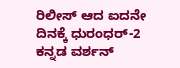ರಿಲೀಸ್ ಆದ ಐದನೇ ದಿನಕ್ಕೆ ಧುರಂಧರ್-2 ಕನ್ನಡ ವರ್ಶನ್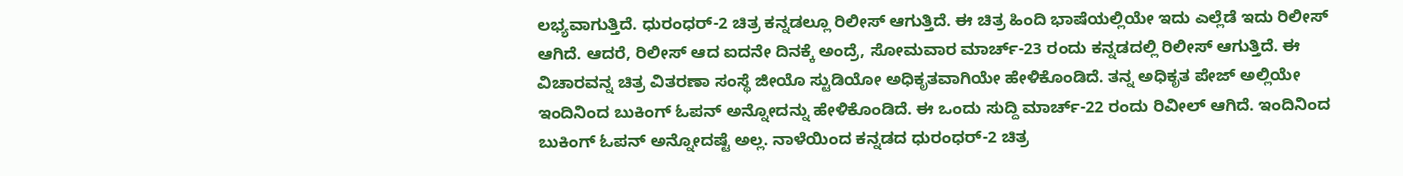ಲಭ್ಯವಾಗುತ್ತಿದೆ. ಧುರಂಧರ್-2 ಚಿತ್ರ ಕನ್ನಡಲ್ಲೂ ರಿಲೀಸ್ ಆಗುತ್ತಿದೆ. ಈ ಚಿತ್ರ ಹಿಂದಿ ಭಾಷೆಯಲ್ಲಿಯೇ ಇದು ಎಲ್ಲೆಡೆ ಇದು ರಿಲೀಸ್ ಆಗಿದೆ. ಆದರೆ, ರಿಲೀಸ್ ಆದ ಐದನೇ ದಿನಕ್ಕೆ ಅಂದ್ರೆ, ಸೋಮವಾರ ಮಾರ್ಚ್-23 ರಂದು ಕನ್ನಡದಲ್ಲಿ ರಿಲೀಸ್ ಆಗುತ್ತಿದೆ. ಈ ವಿಚಾರವನ್ನ ಚಿತ್ರ ವಿತರಣಾ ಸಂಸ್ಥೆ ಜೀಯೊ ಸ್ಟುಡಿಯೋ ಅಧಿಕೃತವಾಗಿಯೇ ಹೇಳಿಕೊಂಡಿದೆ. ತನ್ನ ಅಧಿಕೃತ ಪೇಜ್ ಅಲ್ಲಿಯೇ ಇಂದಿನಿಂದ ಬುಕಿಂಗ್ ಓಪನ್ ಅನ್ನೋದನ್ನು ಹೇಳಿಕೊಂಡಿದೆ. ಈ ಒಂದು ಸುದ್ದಿ ಮಾರ್ಚ್-22 ರಂದು ರಿವೀಲ್ ಆಗಿದೆ. ಇಂದಿನಿಂದ ಬುಕಿಂಗ್ ಓಪನ್ ಅನ್ನೋದಷ್ಟೆ ಅಲ್ಲ. ನಾಳೆಯಿಂದ ಕನ್ನಡದ ಧುರಂಧರ್-2 ಚಿತ್ರ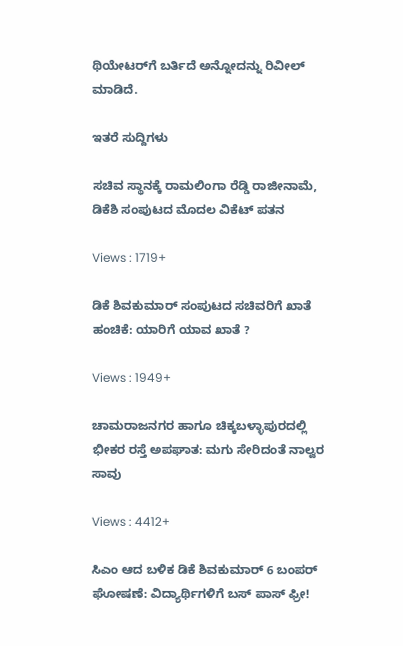ಥಿಯೇಟರ್‌ಗೆ ಬರ್ತಿದೆ ಅನ್ನೋದನ್ನು ರಿವೀಲ್ ಮಾಡಿದೆ.

ಇತರೆ ಸುದ್ದಿಗಳು

ಸಚಿವ ಸ್ಥಾನಕ್ಕೆ ರಾಮಲಿಂಗಾ ರೆಡ್ಡಿ ರಾಜೀನಾಮೆ, ಡಿಕೆಶಿ ಸಂಪುಟದ ಮೊದಲ ವಿಕೆಟ್ ಪತನ

Views : 1719+

ಡಿಕೆ ಶಿವಕುಮಾರ್ ಸಂಪುಟದ ಸಚಿವರಿಗೆ ಖಾತೆ ಹಂಚಿಕೆ: ಯಾರಿಗೆ ಯಾವ ಖಾತೆ ?

Views : 1949+

ಚಾಮರಾಜನಗರ ಹಾಗೂ ಚಿಕ್ಕಬಳ್ಳಾಪುರದಲ್ಲಿ ಭೀಕರ ರಸ್ತೆ ಅಪಘಾತ: ಮಗು ಸೇರಿದಂತೆ ನಾಲ್ವರ ಸಾವು

Views : 4412+

ಸಿಎಂ ಆದ ಬಳಿಕ ಡಿಕೆ ಶಿವಕುಮಾರ್ 6 ಬಂಪರ್ ಘೋಷಣೆ: ವಿದ್ಯಾರ್ಥಿಗಳಿಗೆ ಬಸ್ ಪಾಸ್ ಫ್ರೀ!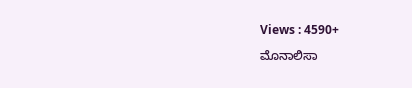Views : 4590+

ಮೊನಾಲಿಸಾ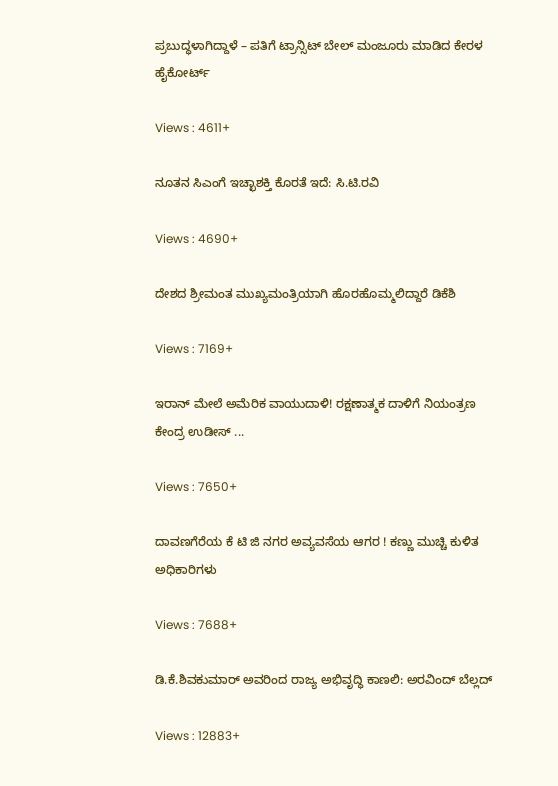ಪ್ರಬುದ್ಧಳಾಗಿದ್ದಾಳೆ – ಪತಿಗೆ ಟ್ರಾನ್ಸಿಟ್ ಬೇಲ್‌ ಮಂಜೂರು ಮಾಡಿದ ಕೇರಳ ಹೈಕೋರ್ಟ್

Views : 4611+

ನೂತನ ಸಿಎಂಗೆ ಇಚ್ಛಾಶಕ್ತಿ ಕೊರತೆ ಇದೆ: ಸಿ.ಟಿ.ರವಿ

Views : 4690+

ದೇಶದ ಶ್ರೀಮಂತ ಮುಖ್ಯಮಂತ್ರಿಯಾಗಿ ಹೊರಹೊಮ್ಮಲಿದ್ದಾರೆ ಡಿಕೆಶಿ

Views : 7169+

ಇರಾನ್ ಮೇಲೆ ಅಮೆರಿಕ ವಾಯುದಾಳಿ! ರಕ್ಷಣಾತ್ಮಕ ದಾಳಿಗೆ ನಿಯಂತ್ರಣ ಕೇಂದ್ರ ಉಡೀಸ್ ...

Views : 7650+

ದಾವಣಗೆರೆಯ ಕೆ ಟಿ ಜಿ ನಗರ ಅವ್ಯವಸೆಯ ಆಗರ ! ಕಣ್ಣು ಮುಚ್ಚಿ ಕುಳಿತ ಅಧಿಕಾರಿಗಳು

Views : 7688+

ಡಿ.ಕೆ.ಶಿವಕುಮಾರ್ ಅವರಿಂದ ರಾಜ್ಯ ಅಭಿವೃದ್ಧಿ ಕಾಣಲಿ: ಅರವಿಂದ್ ಬೆಲ್ಲದ್

Views : 12883+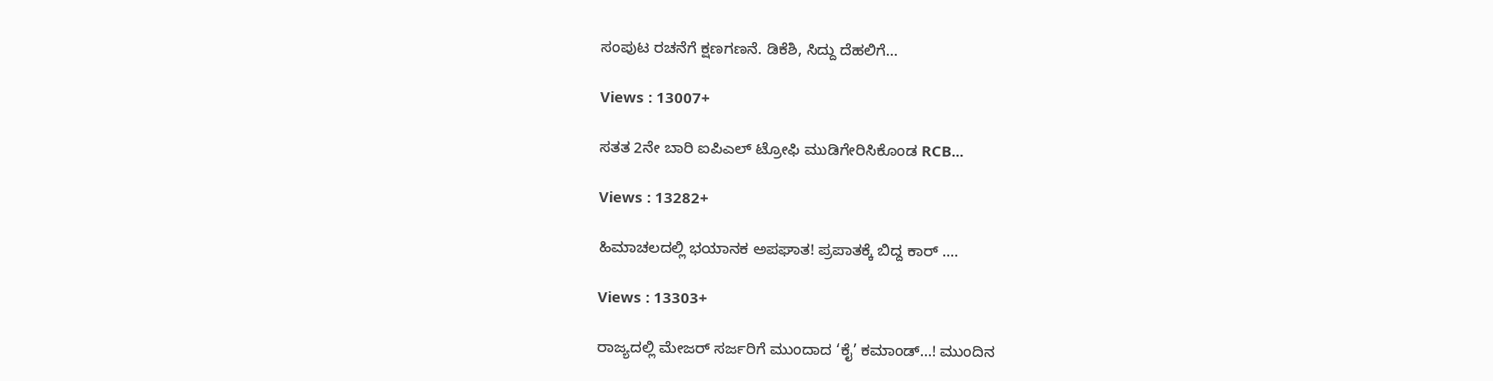ಸಂಪುಟ ರಚನೆಗೆ ಕ್ಷಣಗಣನೆ. ಡಿಕೆಶಿ, ಸಿದ್ದು ದೆಹಲಿಗೆ...

Views : 13007+

ಸತತ 2ನೇ ಬಾರಿ ಐಪಿಎಲ್ ಟ್ರೋಫಿ ಮುಡಿಗೇರಿಸಿಕೊಂಡ RCB...

Views : 13282+

ಹಿಮಾಚಲದಲ್ಲಿ ಭಯಾನಕ ಅಪಘಾತ! ಪ್ರಪಾತಕ್ಕೆ ಬಿದ್ದ ಕಾರ್ ....

Views : 13303+

ರಾಜ್ಯದಲ್ಲಿ ಮೇಜರ್ ಸರ್ಜರಿಗೆ ಮುಂದಾದ ‘ಕೈ’ ಕಮಾಂಡ್...! ಮುಂದಿನ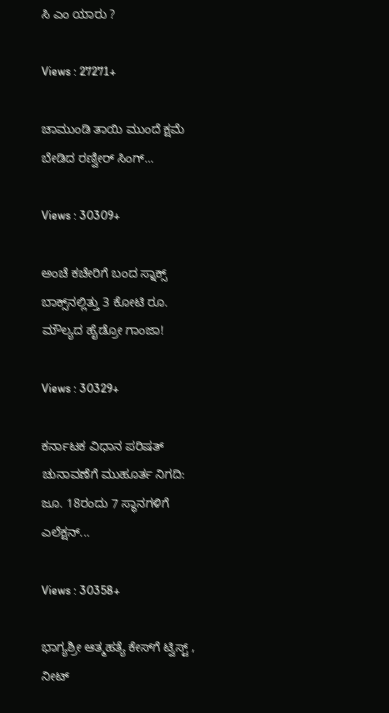ಸಿ ಎಂ ಯಾರು ?

Views : 27271+

ಚಾಮುಂಡಿ ತಾಯಿ ಮುಂದೆ ಕ್ಷಮೆ ಬೇಡಿದ ರಣ್ವೀರ್ ಸಿಂಗ್...

Views : 30309+

ಅಂಚೆ ಕಚೇರಿಗೆ ಬಂದ ಸ್ನಾಕ್ಸ್ ಬಾಕ್ಸ್‌ನಲ್ಲಿತ್ತು 3 ಕೋಟಿ ರೂ. ಮೌಲ್ಯದ ಹೈಡ್ರೋ ಗಾಂಜಾ!

Views : 30329+

ಕರ್ನಾಟಕ ವಿಧಾನ ಪರಿಷತ್ ಚುನಾವಣೆಗೆ ಮುಹೂರ್ತ ನಿಗದಿ: ಜೂ. 18ರಂದು 7 ಸ್ಥಾನಗಳಿಗೆ ಎಲೆಕ್ಷನ್...

Views : 30358+

ಭಾಗ್ಯಶ್ರೀ ಆತ್ಮಹತ್ಯೆ ಕೇಸ್‌ಗೆ ಟ್ವಿಸ್ಟ್ , ನೀಟ್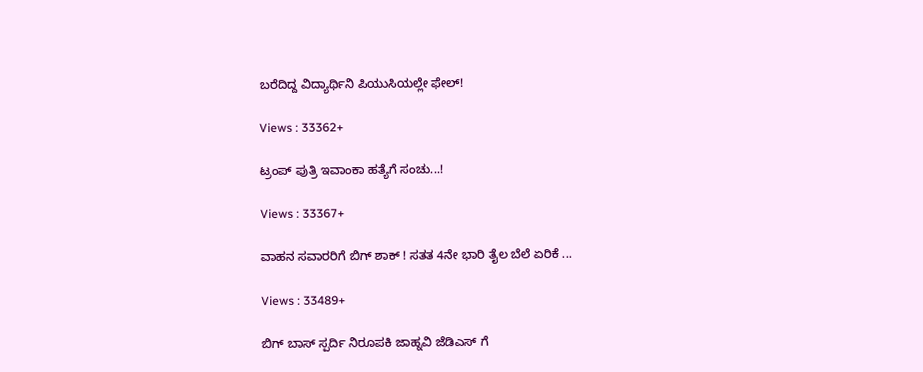ಬರೆದಿದ್ದ ವಿದ್ಯಾರ್ಥಿನಿ ಪಿಯುಸಿಯಲ್ಲೇ ಫೇಲ್!

Views : 33362+

ಟ್ರಂಪ್ ಪುತ್ರಿ ಇವಾಂಕಾ ಹತ್ಯೆಗೆ ಸಂಚು...!

Views : 33367+

ವಾಹನ ಸವಾರರಿಗೆ ಬಿಗ್ ಶಾಕ್ ! ಸತತ 4ನೇ ಭಾರಿ ತೈಲ ಬೆಲೆ ಏರಿಕೆ ...

Views : 33489+

ಬಿಗ್ ಬಾಸ್ ಸ್ಪರ್ದಿ ನಿರೂಪಕಿ ಜಾಹ್ನವಿ ಜೆಡಿಎಸ್ ಗೆ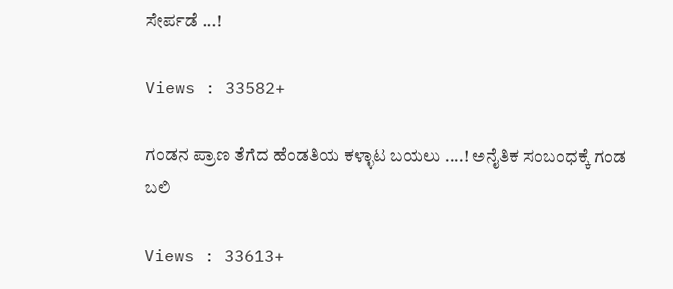ಸೇರ್ಪಡೆ ...!

Views : 33582+

ಗಂಡನ ಪ್ರಾಣ ತೆಗೆದ ಹೆಂಡತಿಯ ಕಳ್ಳಾಟ ಬಯಲು ....! ಅನೈತಿಕ ಸಂಬಂಧಕ್ಕೆ ಗಂಡ ಬಲಿ

Views : 33613+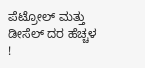ಪೆಟ್ರೋಲ್ ಮತ್ತು ಡೀಸೆಲ್ ದರ ಹೆಚ್ಚಳ !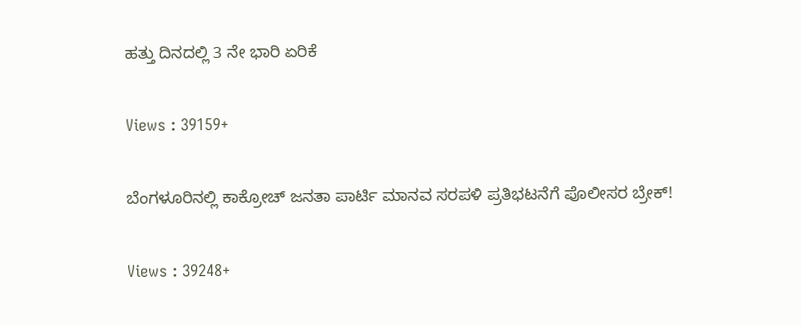ಹತ್ತು ದಿನದಲ್ಲಿ 3 ನೇ ಭಾರಿ ಏರಿಕೆ

Views : 39159+

ಬೆಂಗಳೂರಿನಲ್ಲಿ ಕಾಕ್ರೋಚ್ ಜನತಾ ಪಾರ್ಟಿ ಮಾನವ ಸರಪಳಿ ಪ್ರತಿಭಟನೆಗೆ ಪೊಲೀಸರ ಬ್ರೇಕ್!

Views : 39248+